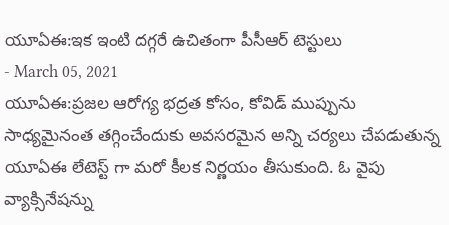యూఏఈ:ఇక ఇంటి దగ్గరే ఉచితంగా పీసీఆర్ టెస్టులు
- March 05, 2021
యూఏఈ:ప్రజల ఆరోగ్య భద్రత కోసం, కోవిడ్ ముప్పును సాధ్యమైనంత తగ్గించేందుకు అవసరమైన అన్ని చర్యలు చేపడుతున్న యూఏఈ లేటెస్ట్ గా మరో కీలక నిర్ణయం తీసుకుంది. ఓ వైపు వ్యాక్సినేషన్ను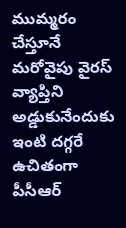ముమ్మరం చేస్తూనే మరోవైపు వైరస్ వ్యాప్తిని అడ్డుకునేందుకు ఇంటి దగ్గరే ఉచితంగా పీసీఆర్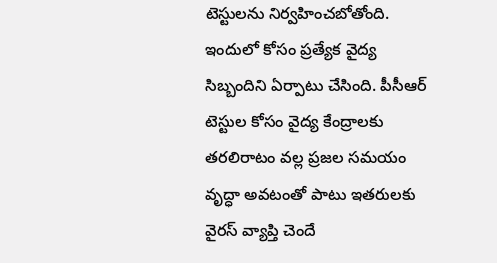టెస్టులను నిర్వహించబోతోంది. ఇందులో కోసం ప్రత్యేక వైద్య సిబ్బందిని ఏర్పాటు చేసింది. పీసీఆర్ టెస్టుల కోసం వైద్య కేంద్రాలకు తరలిరాటం వల్ల ప్రజల సమయం వృద్ధా అవటంతో పాటు ఇతరులకు వైరస్ వ్యాప్తి చెందే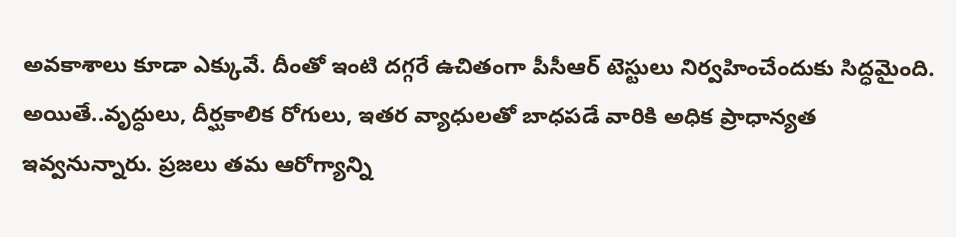అవకాశాలు కూడా ఎక్కువే. దీంతో ఇంటి దగ్గరే ఉచితంగా పీసీఆర్ టెస్టులు నిర్వహించేందుకు సిద్ధమైంది. అయితే..వృద్ధులు, దీర్ఘకాలిక రోగులు, ఇతర వ్యాధులతో బాధపడే వారికి అధిక ప్రాధాన్యత ఇవ్వనున్నారు. ప్రజలు తమ ఆరోగ్యాన్ని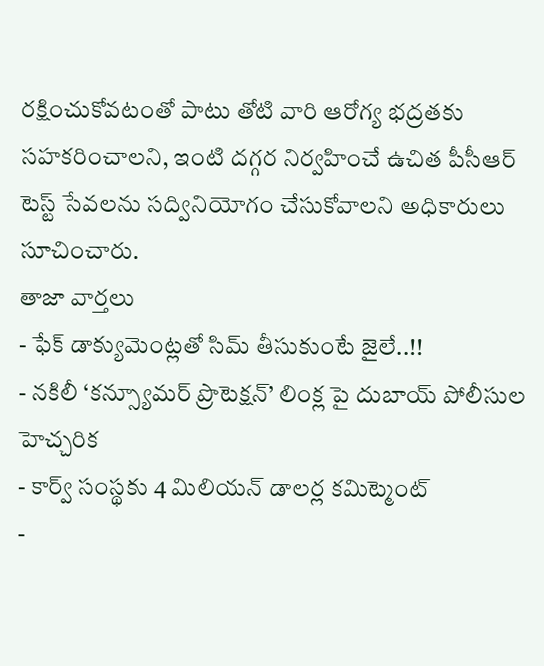రక్షించుకోవటంతో పాటు తోటి వారి ఆరోగ్య భద్రతకు సహకరించాలని, ఇంటి దగ్గర నిర్వహించే ఉచిత పీసీఆర్ టెస్ట్ సేవలను సద్వినియోగం చేసుకోవాలని అధికారులు సూచించారు.
తాజా వార్తలు
- ఫేక్ డాక్యుమెంట్లతో సిమ్ తీసుకుంటే జైలే..!!
- నకిలీ ‘కన్స్యూమర్ ప్రొటెక్షన్’ లింక్ల పై దుబాయ్ పోలీసుల హెచ్చరిక
- కార్వ్ సంస్థకు 4 మిలియన్ డాలర్ల కమిట్మెంట్
-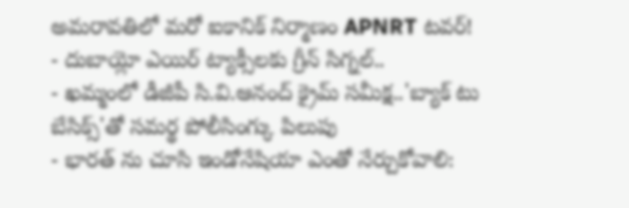అమరావతిలో మరో ఐకానిక్ నిర్మాణం APNRT టవర్!
- దుబాయ్లో ఎయిర్ ట్యాక్సీలకు గ్రీన్ సిగ్నల్..
- ఖమ్మంలో డీజీపీ సి.వి.ఆనంద్ క్రైమ్ సమీక్ష..'బ్యాక్ టు బేసిక్స్'తో సమర్థ పోలీసింగ్కు పిలుపు
- భారత్ ను చూసి ఇండోనేషియా ఎంతో నేర్చుకోవాలి: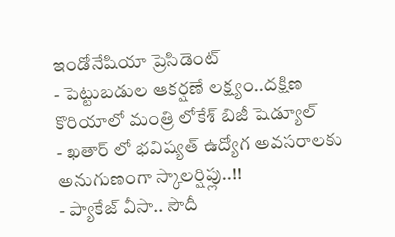ఇండోనేషియా ప్రెసిడెంట్
- పెట్టుబడుల ఆకర్షణే లక్ష్యం..దక్షిణ కొరియాలో మంత్రి లోకేశ్ బిజీ షెడ్యూల్
- ఖతార్ లో భవిష్యత్ ఉద్యోగ అవసరాలకు అనుగుణంగా స్కాలర్షిప్లు..!!
- ప్యాకేజ్ వీసా.. సౌదీ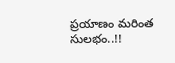ప్రయాణం మరింత సులభం..!!